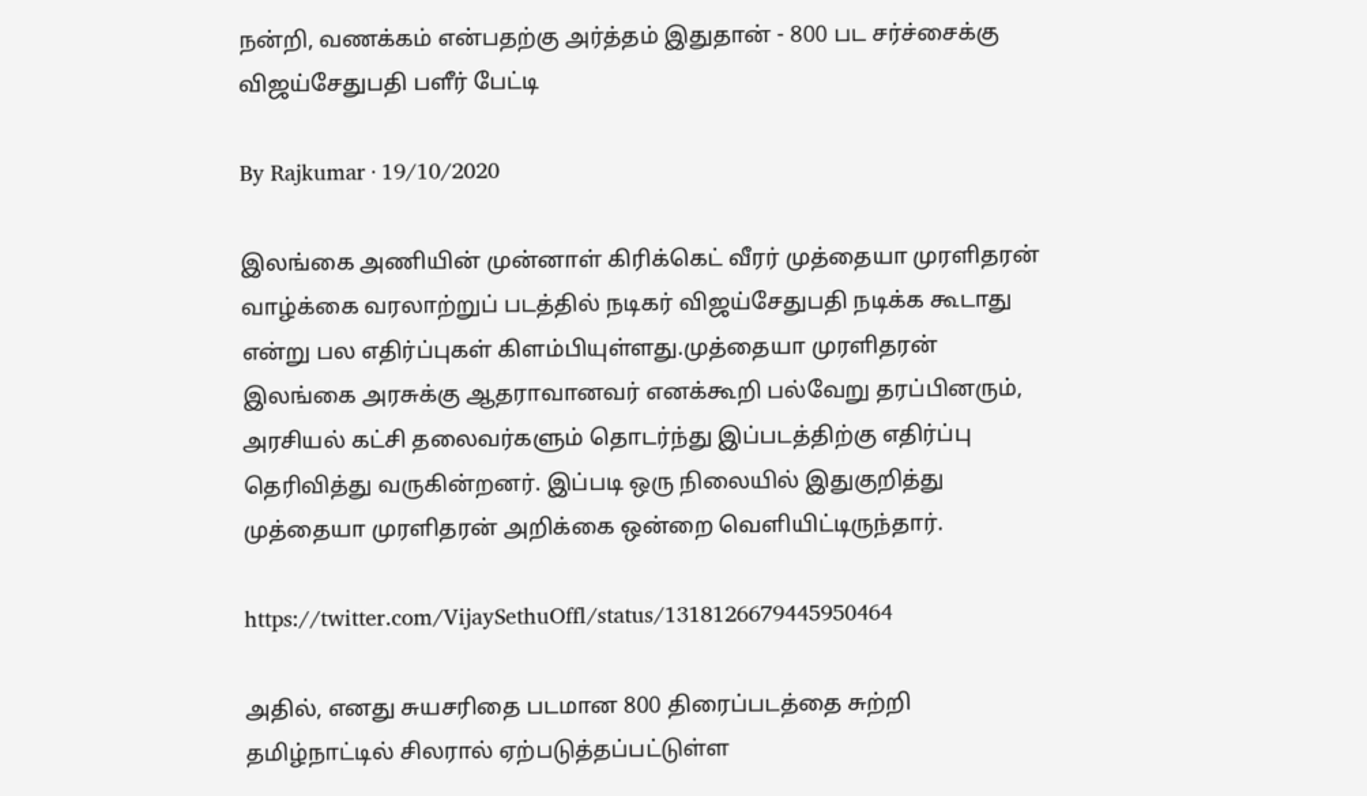நன்றி, வணக்கம் என்பதற்கு அர்த்தம் இதுதான் - 800 பட சர்ச்சைக்கு விஜய்சேதுபதி பளீர் பேட்டி

By Rajkumar · 19/10/2020

இலங்கை அணியின் முன்னாள் கிரிக்கெட் வீரர் முத்தையா முரளிதரன் வாழ்க்கை வரலாற்றுப் படத்தில் நடிகர் விஜய்சேதுபதி நடிக்க கூடாது என்று பல எதிர்ப்புகள் கிளம்பியுள்ளது.முத்தையா முரளிதரன் இலங்கை அரசுக்கு ஆதராவானவர் எனக்கூறி பல்வேறு தரப்பினரும், அரசியல் கட்சி தலைவர்களும் தொடர்ந்து இப்படத்திற்கு எதிர்ப்பு தெரிவித்து வருகின்றனர். இப்படி ஒரு நிலையில் இதுகுறித்து முத்தையா முரளிதரன் அறிக்கை ஒன்றை வெளியிட்டிருந்தார்.

https://twitter.com/VijaySethuOffl/status/1318126679445950464

அதில், எனது சுயசரிதை படமான 800 திரைப்படத்தை சுற்றி தமிழ்நாட்டில் சிலரால் ஏற்படுத்தப்பட்டுள்ள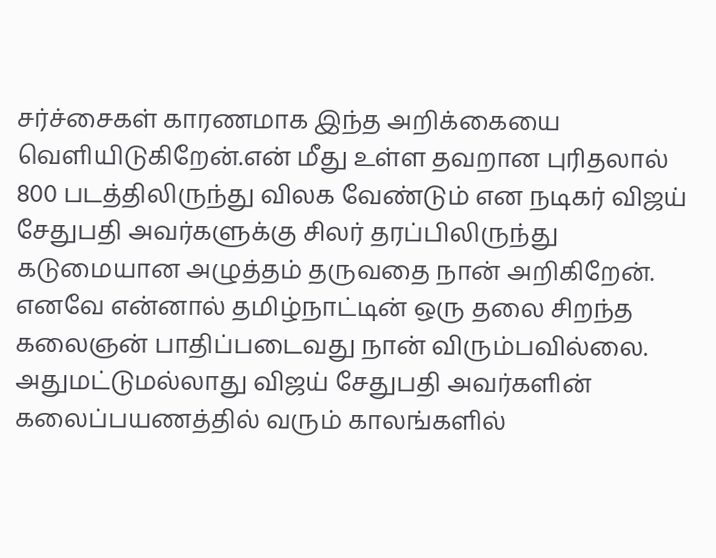சர்ச்சைகள் காரணமாக இந்த அறிக்கையை வெளியிடுகிறேன்.என் மீது உள்ள தவறான புரிதலால் 800 படத்திலிருந்து விலக வேண்டும் என நடிகர் விஜய் சேதுபதி அவர்களுக்கு சிலர் தரப்பிலிருந்து கடுமையான அழுத்தம் தருவதை நான் அறிகிறேன். எனவே என்னால் தமிழ்நாட்டின் ஒரு தலை சிறந்த கலைஞன் பாதிப்படைவது நான் விரும்பவில்லை. அதுமட்டுமல்லாது விஜய் சேதுபதி அவர்களின் கலைப்பயணத்தில் வரும் காலங்களில்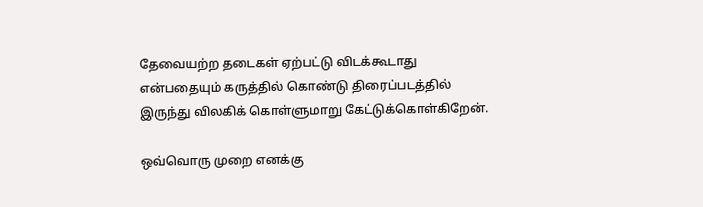தேவையற்ற தடைகள் ஏற்பட்டு விடக்கூடாது என்பதையும் கருத்தில் கொண்டு திரைப்படத்தில் இருந்து விலகிக் கொள்ளுமாறு கேட்டுக்கொள்கிறேன்.

ஒவ்வொரு முறை எனக்கு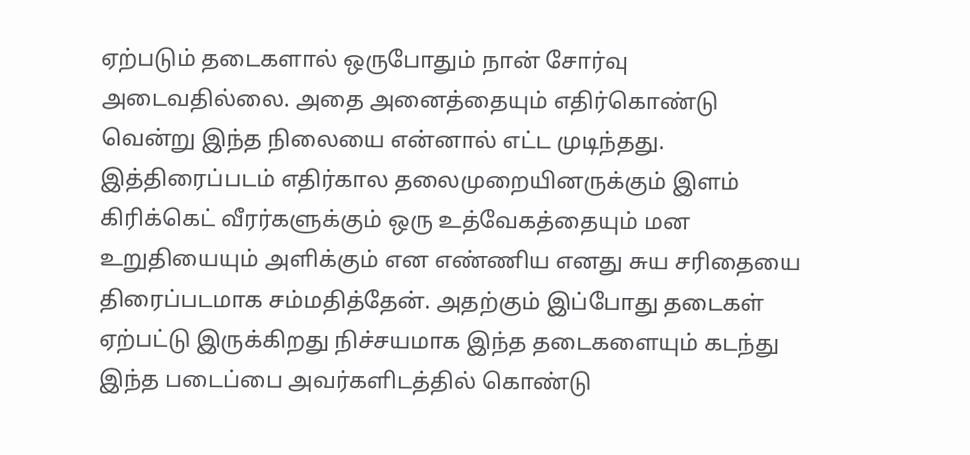ஏற்படும் தடைகளால் ஒருபோதும் நான் சோர்வு அடைவதில்லை. அதை அனைத்தையும் எதிர்கொண்டு வென்று இந்த நிலையை என்னால் எட்ட முடிந்தது. இத்திரைப்படம் எதிர்கால தலைமுறையினருக்கும் இளம் கிரிக்கெட் வீரர்களுக்கும் ஒரு உத்வேகத்தையும் மன உறுதியையும் அளிக்கும் என எண்ணிய எனது சுய சரிதையை திரைப்படமாக சம்மதித்தேன். அதற்கும் இப்போது தடைகள் ஏற்பட்டு இருக்கிறது நிச்சயமாக இந்த தடைகளையும் கடந்து இந்த படைப்பை அவர்களிடத்தில் கொண்டு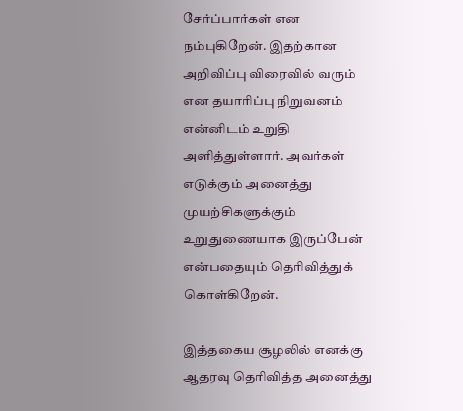சேர்ப்பார்கள் என நம்புகிறேன். இதற்கான அறிவிப்பு விரைவில் வரும் என தயாரிப்பு நிறுவனம் என்னிடம் உறுதி அளித்துள்ளார். அவர்கள் எடுக்கும் அனைத்து முயற்சிகளுக்கும் உறுதுணையாக இருப்பேன் என்பதையும் தெரிவித்துக் கொள்கிறேன்.

இத்தகைய சூழலில் எனக்கு ஆதரவு தெரிவித்த அனைத்து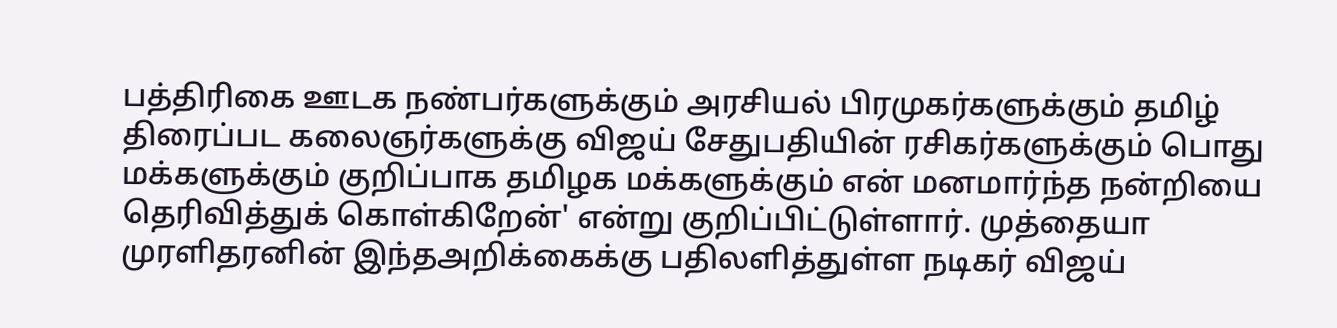பத்திரிகை ஊடக நண்பர்களுக்கும் அரசியல் பிரமுகர்களுக்கும் தமிழ் திரைப்பட கலைஞர்களுக்கு விஜய் சேதுபதியின் ரசிகர்களுக்கும் பொது மக்களுக்கும் குறிப்பாக தமிழக மக்களுக்கும் என் மனமார்ந்த நன்றியை தெரிவித்துக் கொள்கிறேன்' என்று குறிப்பிட்டுள்ளார். முத்தையா முரளிதரனின் இந்தஅறிக்கைக்கு பதிலளித்துள்ள நடிகர் விஜய்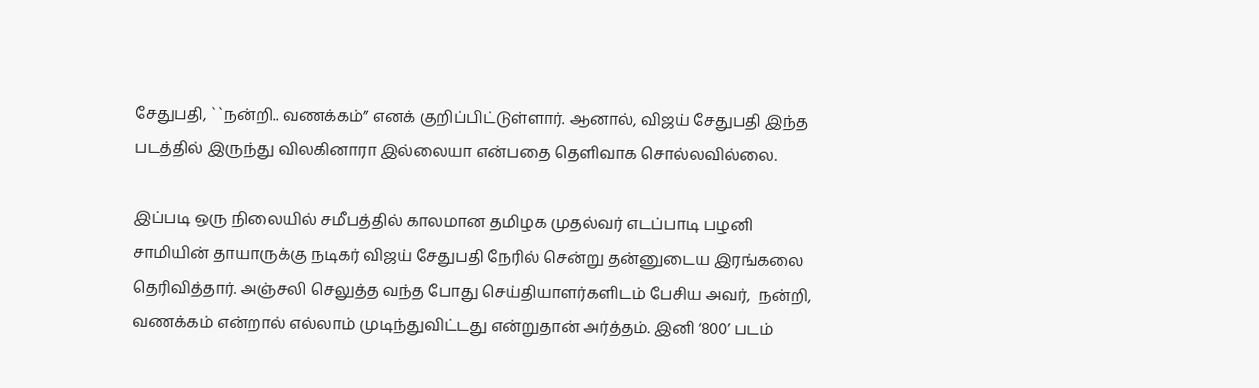சேதுபதி, ``நன்றி.. வணக்கம்” எனக் குறிப்பிட்டுள்ளார். ஆனால், விஜய் சேதுபதி இந்த படத்தில் இருந்து விலகினாரா இல்லையா என்பதை தெளிவாக சொல்லவில்லை.

இப்படி ஒரு நிலையில் சமீபத்தில் காலமான தமிழக முதல்வர் எடப்பாடி பழனி சாமியின் தாயாருக்கு நடிகர் விஜய் சேதுபதி நேரில் சென்று தன்னுடைய இரங்கலை தெரிவித்தார். அஞ்சலி செலுத்த வந்த போது செய்தியாளர்களிடம் பேசிய அவர்,  நன்றி, வணக்கம் என்றால் எல்லாம் முடிந்துவிட்டது என்றுதான் அர்த்தம். இனி ‘800’ படம்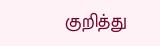குறித்து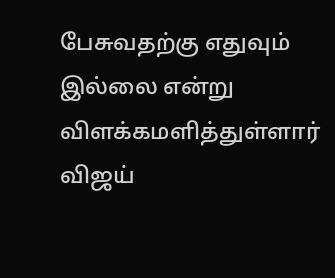பேசுவதற்கு எதுவும் இல்லை என்று விளக்கமளித்துள்ளார் விஜய்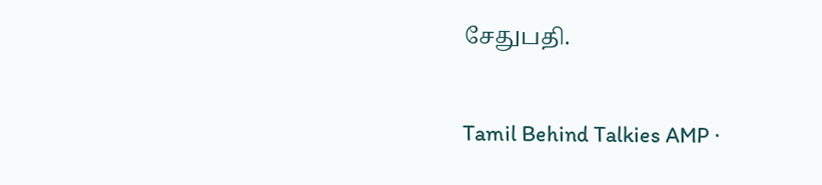சேதுபதி.

Tamil Behind Talkies AMP ·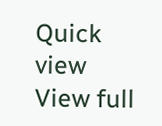Quick view
View full